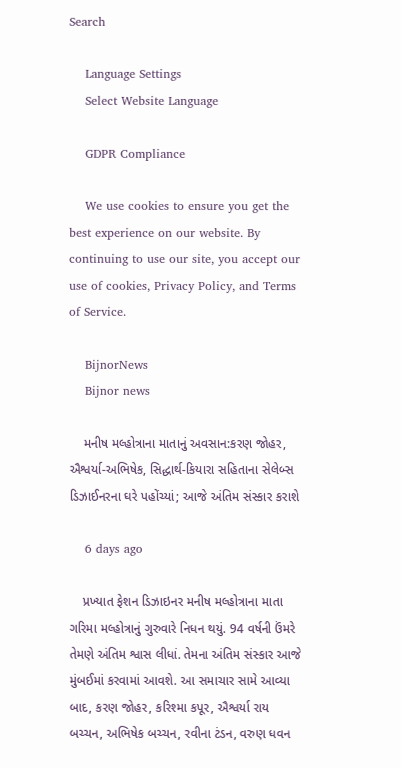Search

    Language Settings
    Select Website Language

    GDPR Compliance

    We use cookies to ensure you get the best experience on our website. By continuing to use our site, you accept our use of cookies, Privacy Policy, and Terms of Service.

    BijnorNews
    Bijnor news

    મનીષ મલ્હોત્રાના માતાનું અવસાન:કરણ જોહર, ઐશ્વર્યા-અભિષેક, સિદ્ધાર્થ-કિયારા સહિતાના સેલેબ્સ ડિઝાઈનરના ઘરે પહોંચ્યાં; આજે અંતિમ સંસ્કાર કરાશે

    6 days ago

    પ્રખ્યાત ફેશન ડિઝાઇનર મનીષ મલ્હોત્રાના માતા ગરિમા મલ્હોત્રાનું ગુરુવારે નિધન થયું. 94 વર્ષની ઉંમરે તેમણે અંતિમ શ્વાસ લીધાં. તેમના અંતિમ સંસ્કાર આજે મુંબઈમાં કરવામાં આવશે. આ સમાચાર સામે આવ્યા બાદ, કરણ જોહર, કરિશ્મા કપૂર, ઐશ્વર્યા રાય બચ્ચન, અભિષેક બચ્ચન, રવીના ટંડન, વરુણ ધવન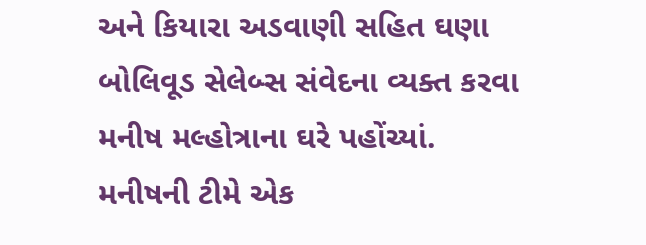અને કિયારા અડવાણી સહિત ઘણા બોલિવૂડ સેલેબ્સ સંવેદના વ્યક્ત કરવા મનીષ મલ્હોત્રાના ઘરે પહોંચ્યાં. મનીષની ટીમે એક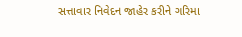સત્તાવાર નિવેદન જાહેર કરીને ગરિમા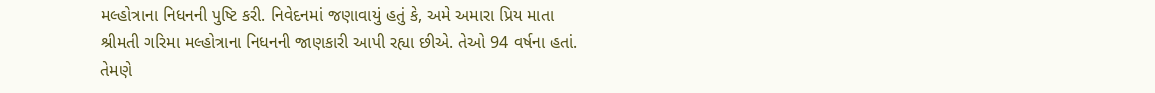મલ્હોત્રાના નિધનની પુષ્ટિ કરી. નિવેદનમાં જણાવાયું હતું કે, અમે અમારા પ્રિય માતા શ્રીમતી ગરિમા મલ્હોત્રાના નિધનની જાણકારી આપી રહ્યા છીએ. તેઓ 94 વર્ષના હતાં. તેમણે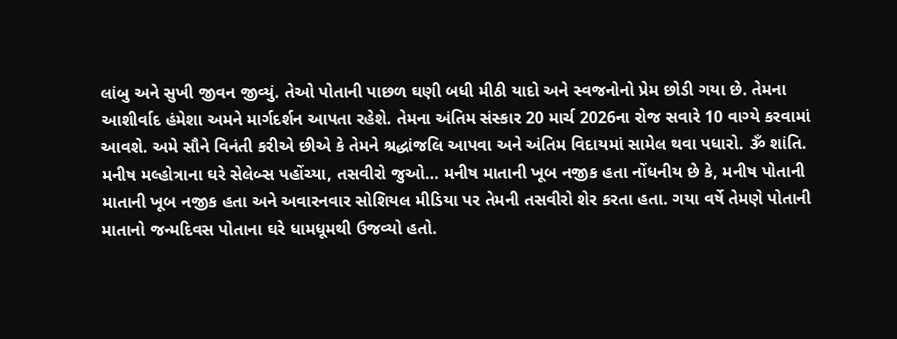લાંબુ અને સુખી જીવન જીવ્યું. તેઓ પોતાની પાછળ ઘણી બધી મીઠી યાદો અને સ્વજનોનો પ્રેમ છોડી ગયા છે. તેમના આશીર્વાદ હંમેશા અમને માર્ગદર્શન આપતા રહેશે. તેમના અંતિમ સંસ્કાર 20 માર્ચ 2026ના રોજ સવારે 10 વાગ્યે કરવામાં આવશે. અમે સૌને વિનંતી કરીએ છીએ કે તેમને શ્રદ્ધાંજલિ આપવા અને અંતિમ વિદાયમાં સામેલ થવા પધારો. ૐ શાંતિ. મનીષ મલ્હોત્રાના ઘરે સેલેબ્સ પહોંચ્યા, તસવીરો જુઓ… મનીષ માતાની ખૂબ નજીક હતા નોંધનીય છે કે, મનીષ પોતાની માતાની ખૂબ નજીક હતા અને અવારનવાર સોશિયલ મીડિયા પર તેમની તસવીરો શેર કરતા હતા. ગયા વર્ષે તેમણે પોતાની માતાનો જન્મદિવસ પોતાના ઘરે ધામધૂમથી ઉજવ્યો હતો.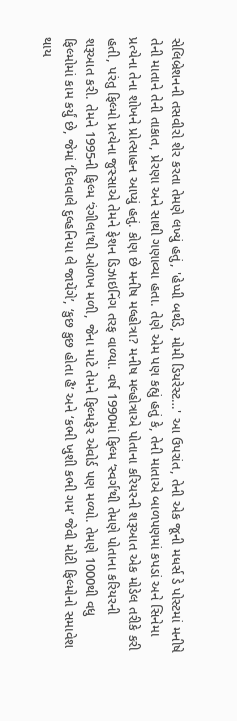સેલિબ્રેશનની તસવીરો શેર કરતા તેમણે લખ્યું હતું, 'હેપ્પી બર્થડે, મોમી ડિયરેસ્ટ…' આ ઉપરાંત, તેની એક જૂની મધર્સ ડે પોસ્ટમાં મનીષે તેની માતાને તેની તાકાત, પ્રેરણા અને સાથી ગણાવ્યા હતા. તેણે એમ પણ કહ્યું હતું કે, તેની માતાએ બાળપણમાં કપડાં અને સિનેમા પ્રત્યેના તેના શોખને પ્રોત્સાહન આપ્યું હતું. કોણ છે મનીષ મલ્હોત્રા? મનીષ મલ્હોત્રાએ પોતાના કરિયરની શરૂઆત એક મોડેલ તરીકે કરી હતી, પરંતુ ફિલ્મો પ્રત્યેના જુસ્સાએ તેમને ફેશન ડિઝાઇનિંગ તરફ વાળ્યા. વર્ષ 1990માં ફિલ્મ ‘સ્વર્ગ’થી તેમણે પોતાના કરિયરની શરૂઆત કરી. તેમને 1995ની ફિલ્મ ‘રંગીલા’થી ઓળખ મળી, જેના માટે તેમને ફિલ્મફેર એવોર્ડ પણ મળ્યો. તેમણે 1000થી વધુ ફિલ્મોમાં કામ કર્યું છે, જેમાં ‘દિલવાલે દુલ્હનિયા લે જાયેંગે’, ‘કુછ કુછ હોતા હૈ’ અને ‘કભી ખુશી કભી ગમ’ જેવી મોટી ફિલ્મોનો સમાવેશ થાય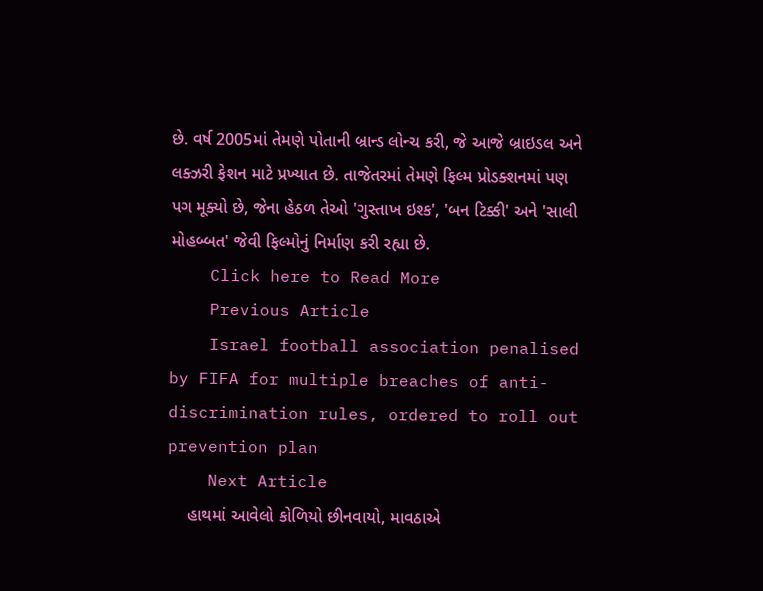છે. વર્ષ 2005માં તેમણે પોતાની બ્રાન્ડ લોન્ચ કરી, જે આજે બ્રાઇડલ અને લક્ઝરી ફેશન માટે પ્રખ્યાત છે. તાજેતરમાં તેમણે ફિલ્મ પ્રોડક્શનમાં પણ પગ મૂક્યો છે, જેના હેઠળ તેઓ 'ગુસ્તાખ ઇશ્ક', 'બન ટિક્કી' અને 'સાલી મોહબ્બત' જેવી ફિલ્મોનું નિર્માણ કરી રહ્યા છે.
    Click here to Read More
    Previous Article
    Israel football association penalised by FIFA for multiple breaches of anti-discrimination rules, ordered to roll out prevention plan
    Next Article
    હાથમાં આવેલો કોળિયો છીનવાયો, માવઠાએ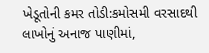ખેડૂતોની કમર તોડી:કમોસમી વરસાદથી લાખોનું અનાજ પાણીમાં,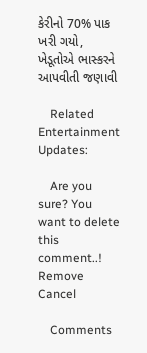કેરીનો 70% પાક ખરી ગયો, ખેડૂતોએ ભાસ્કરને આપવીતી જણાવી

    Related Entertainment Updates:

    Are you sure? You want to delete this comment..! Remove Cancel

    Comments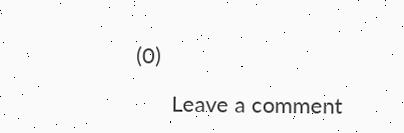(0)

      Leave a comment